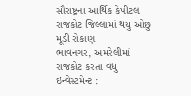સૌરાષ્ટ્રના આર્થિક કેપીટલ રાજકોટ જિલ્લામાં થયુ ઓછુ મૂડી રોકાણ
ભાવનગર, અમરેલીમાં રાજકોટ કરતા વધુ ઇન્વેસ્ટમેન્ટ :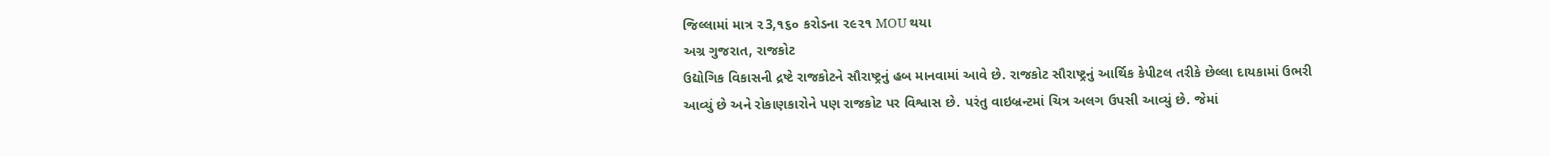જિલ્લામાં માત્ર ૨3,૧૬૦ કરોડના ૨૯૨૧ MOU થયા
અગ્ર ગુજરાત, રાજકોટ
ઉદ્યોગિક વિકાસની દ્રષ્ટે રાજકોટને સૌરાષ્ટ્રનું હબ માનવામાં આવે છે. રાજકોટ સૌરાષ્ટ્રનું આર્થિક કેપીટલ તરીકે છેલ્લા દાયકામાં ઉભરી આવ્યું છે અને રોકાણકારોને પણ રાજકોટ પર વિશ્વાસ છે. પરંતુ વાઇબ્રન્ટમાં ચિત્ર અલગ ઉપસી આવ્યું છે. જેમાં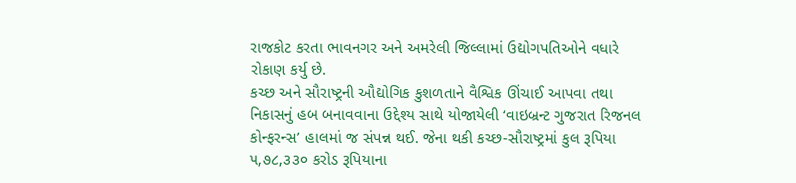રાજકોટ કરતા ભાવનગર અને અમરેલી જિલ્લામાં ઉદ્યોગપતિઓને વધારે રોકાણ કર્યુ છે.
કચ્છ અને સૌરાષ્ટ્રની ઔદ્યોગિક કુશળતાને વૈશ્વિક ઊંચાઈ આપવા તથા નિકાસનું હબ બનાવવાના ઉદ્દેશ્ય સાથે યોજાયેલી ‘વાઇબ્રન્ટ ગુજરાત રિજનલ કોન્ફરન્સ’ હાલમાં જ સંપન્ન થઈ. જેના થકી કચ્છ-સૌરાષ્ટ્રમાં કુલ રૂપિયા ૫,૭૮,૩૩૦ કરોડ રૂપિયાના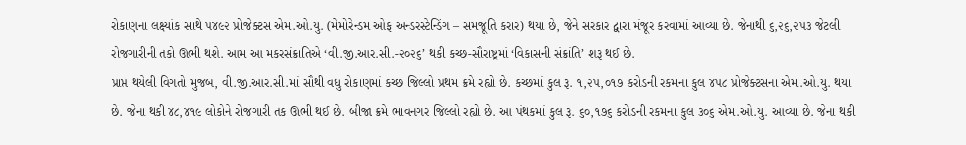રોકાણના લક્ષ્યાંક સાથે ૫૪૯૨ પ્રોજેક્ટસ એમ.ઓ.યુ. (મેમોરેન્ડમ ઓફ અન્ડરસ્ટેન્ડિંગ – સમજૂતિ કરાર) થયા છે, જેને સરકાર દ્વારા મંજૂર કરવામાં આવ્યા છે. જેનાથી ૬,૨૬,૨૫૩ જેટલી રોજગારીની તકો ઊભી થશે. આમ આ મકરસંક્રાતિએ ‘વી.જી.આર.સી.-૨૦૨૬’ થકી કચ્છ-સૌરાષ્ટ્રમાં ‘વિકાસની સંક્રાંતિ’ શરૂ થઈ છે.
પ્રાપ્ત થયેલી વિગતો મુજબ, વી.જી.આર.સી.માં સૌથી વધુ રોકાણમાં કચ્છ જિલ્લો પ્રથમ ક્રમે રહ્યો છે. કચ્છમાં કુલ રૂ. ૧,૨૫,૦૧૭ કરોડની રકમના કુલ ૪૫૮ પ્રોજેક્ટસના એમ.ઓ.યુ. થયા છે. જેના થકી ૪૮,૪૧૯ લોકોને રોજગારી તક ઊભી થઈ છે. બીજા ક્રમે ભાવનગર જિલ્લો રહ્યો છે. આ પંથકમાં કુલ રૂ. ૬૦,૧૭૬ કરોડની રકમના કુલ ૩૦૬ એમ.ઓ.યુ. આવ્યા છે. જેના થકી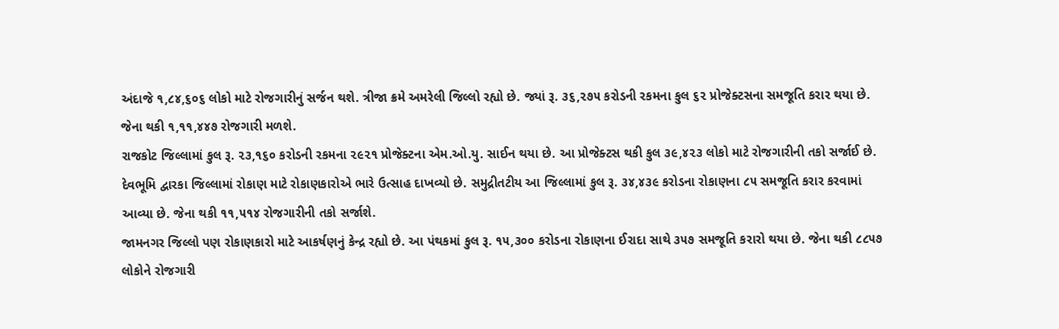અંદાજે ૧,૮૪,૬૦૬ લોકો માટે રોજગારીનું સર્જન થશે. ત્રીજા ક્રમે અમરેલી જિલ્લો રહ્યો છે. જ્યાં રૂ. ૩૬,૨૭૫ કરોડની રકમના કુલ ૬૨ પ્રોજેક્ટસના સમજૂતિ કરાર થયા છે. જેના થકી ૧,૧૧,૪૪૭ રોજગારી મળશે.
રાજકોટ જિલ્લામાં કુલ રૂ. ૨૩,૧૬૦ કરોડની રકમના ૨૯૨૧ પ્રોજેક્ટના એમ.ઓ.યુ. સાઈન થયા છે. આ પ્રોજેક્ટસ થકી કુલ ૩૯,૪૨૩ લોકો માટે રોજગારીની તકો સર્જાઈ છે. દેવભૂમિ દ્વારકા જિલ્લામાં રોકાણ માટે રોકાણકારોએ ભારે ઉત્સાહ દાખવ્યો છે. સમુદ્રીતટીય આ જિલ્લામાં કુલ રૂ. ૩૪,૪૩૯ કરોડના રોકાણના ૮૫ સમજૂતિ કરાર કરવામાં આવ્યા છે. જેના થકી ૧૧,૫૧૪ રોજગારીની તકો સર્જાશે.
જામનગર જિલ્લો પણ રોકાણકારો માટે આકર્ષણનું કેન્દ્ર રહ્યો છે. આ પંથકમાં કુલ રૂ. ૧૫,૩૦૦ કરોડના રોકાણના ઈરાદા સાથે ૩૫૭ સમજૂતિ કરારો થયા છે. જેના થકી ૮૮૫૭ લોકોને રોજગારી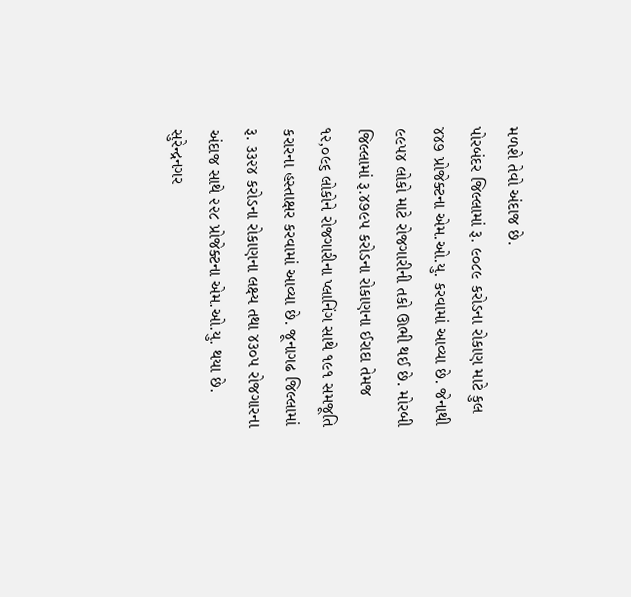મળશે તેવો અંદાજ છે.
પોરબંદર જિલ્લામાં રૂ. ૯૦૮૯ કરોડના રોકાણ માટે કુલ ૪૪૭ પ્રોજેક્ટના એમ.ઓ.યુ. કરવામાં આવ્યા છે. જેનાથી ૯૯૫૪ લોકો માટે રોજગારીની તકો ઊભી થઈ છે. મોરબી જિલ્લામાં રૂ.૪૭૯૫ કરોડના રોકાણના ઈરાદા તેમજ ૧૨,૦૯૬ લોકોને રોજગારીના પ્લાનિંગ સાથે ૧૯૧ સમજૂતિ કરારના હસ્તાક્ષર કરવામાં આવ્યા છે. જૂનાગઢ જિલ્લામાં રૂ. ૩૩૨૪ કરોડના રોકાણના લક્ષ્ય તથા ૪૩૦૫ રોજગારના અંદાજ સાથે ૨૨૮ પ્રોજેક્ટના એમ.ઓ.યુ. થયા છે. સુરેન્દ્રનગર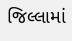જિલ્લામાં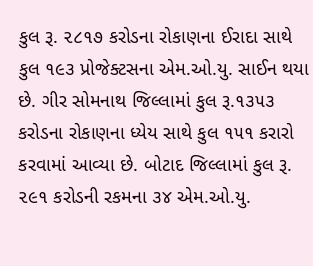કુલ રૂ. ૨૮૧૭ કરોડના રોકાણના ઈરાદા સાથે કુલ ૧૯૩ પ્રોજેક્ટસના એમ.ઓ.યુ. સાઈન થયા છે. ગીર સોમનાથ જિલ્લામાં કુલ રૂ.૧૩૫૩ કરોડના રોકાણના ધ્યેય સાથે કુલ ૧૫૧ કરારો કરવામાં આવ્યા છે. બોટાદ જિલ્લામાં કુલ રૂ. ૨૯૧ કરોડની રકમના ૩૪ એમ.ઓ.યુ.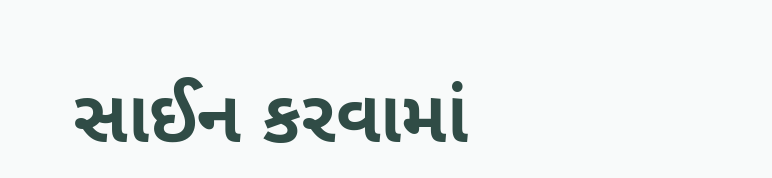સાઈન કરવામાં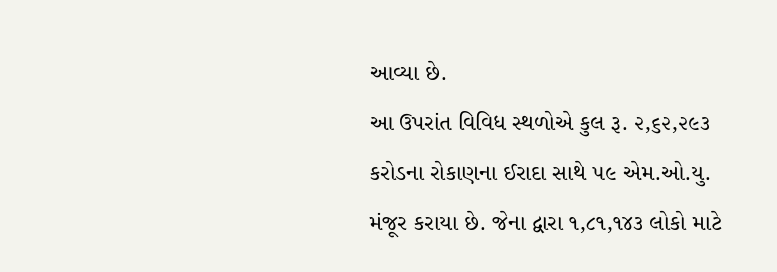આવ્યા છે.
આ ઉપરાંત વિવિધ સ્થળોએ કુલ રૂ. ૨,૬૨,૨૯૩ કરોડના રોકાણના ઈરાદા સાથે ૫૯ એમ.ઓ.યુ. મંજૂર કરાયા છે. જેના દ્વારા ૧,૮૧,૧૪૩ લોકો માટે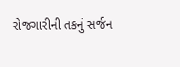રોજગારીની તકનું સર્જન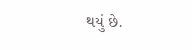થયું છે.